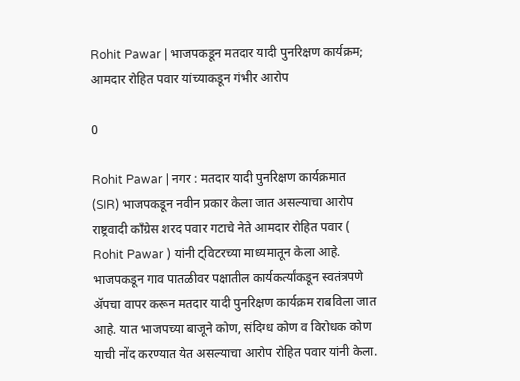Rohit Pawar | भाजपकडून मतदार यादी पुनरिक्षण कार्यक्रम; आमदार रोहित पवार यांच्याकडून गंभीर आरोप

0

Rohit Pawar | नगर : मतदार यादी पुनरिक्षण कार्यक्रमात (SIR) भाजपकडून नवीन प्रकार केला जात असल्याचा आरोप राष्ट्रवादी काँग्रेस शरद पवार गटाचे नेते आमदार रोहित पवार ( Rohit Pawar ) यांनी ट्विटरच्या माध्यमातून केला आहे. भाजपकडून गाव पातळीवर पक्षातील कार्यकर्त्यांकडून स्वतंत्रपणे ॲपचा वापर करून मतदार यादी पुनरिक्षण कार्यक्रम राबविला जात आहे. यात भाजपच्या बाजूने कोण, संदिग्ध कोण व विरोधक कोण याची नोंद करण्यात येत असल्याचा आरोप रोहित पवार यांनी केला.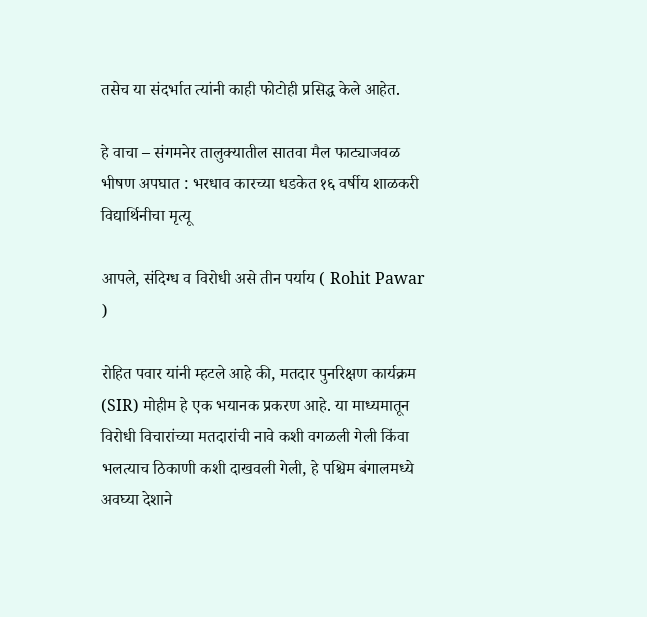तसेच या संदर्भात त्यांनी काही फोटोही प्रसिद्ध केले आहेत.

हे वाचा – संगमनेर तालुक्यातील सातवा मैल फाट्याजवळ भीषण अपघात : भरधाव कारच्या धडकेत १६ वर्षीय शाळकरी विद्यार्थिनीचा मृत्यू

आपले, संदिग्ध व विरोधी असे तीन पर्याय ( Rohit Pawar )

रोहित पवार यांनी म्हटले आहे की, मतदार पुनरिक्षण कार्यक्रम (SIR) मोहीम हे एक भयानक प्रकरण आहे. या माध्यमातून विरोधी विचारांच्या मतदारांची नावे कशी वगळली गेली किंवा भलत्याच ठिकाणी कशी दाखवली गेली, हे पश्चिम बंगालमध्ये अवघ्या देशाने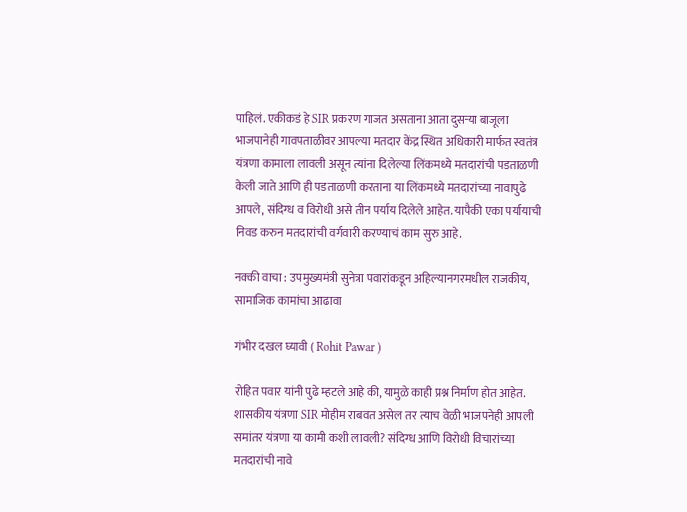पाहिलं. एकीकडं हे SIR प्रकरण गाजत असताना आता दुसऱ्या बाजूला भाजपानेही गावपताळीवर आपल्या मतदार केंद्र स्थित अधिकारी मार्फत स्वतंत्र यंत्रणा कामाला लावली असून त्यांना दिलेल्या लिंकमध्ये मतदारांची पडताळणी केली जाते आणि ही पडताळणी करताना या लिंकमध्ये मतदारांच्या नावापुढे आपले, संदिग्ध व विरोधी असे तीन पर्याय दिलेले आहेत. यापैकी एका पर्यायाची निवड करुन मतदारांची वर्गवारी करण्याचं काम सुरु आहे.

नक्की वाचा : उपमुख्यमंत्री सुनेत्रा पवारांकडून अहिल्यानगरमधील राजकीय, सामाजिक कामांचा आढावा

गंभीर दखल घ्यावी ( Rohit Pawar )

रोहित पवार यांनी पुढे म्हटले आहे की, यामुळे काही प्रश्न निर्माण होत आहेत. शासकीय यंत्रणा SIR मोहीम राबवत असेल तर त्याच वेळी भाजपनेही आपली समांतर यंत्रणा या कामी कशी लावली? संदिग्ध आणि विरोधी विचारांच्या मतदारांची नावे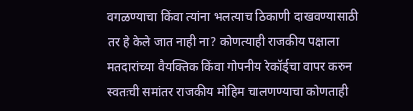वगळण्याचा किंवा त्यांना भलत्याच ठिकाणी दाखवण्यासाठी तर हे केले जात नाही ना? कोणत्याही राजकीय पक्षाला मतदारांच्या वैयक्तिक किंवा गोपनीय रेकॉर्ड्चा वापर करुन स्वतःची समांतर राजकीय मोहिम चालणण्याचा कोणताही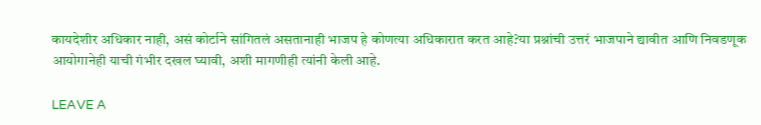कायदेशीर अधिकार नाही, असं कोर्टाने सांगितलं असतानाही भाजप हे कोणत्या अधिकारात करत आहे?या प्रश्नांची उत्तरं भाजपाने द्यावीत आणि निवडणूक आयोगानेही याची गंभीर दखल घ्यावी, अशी मागणीही त्यांनी केली आहे.

LEAVE A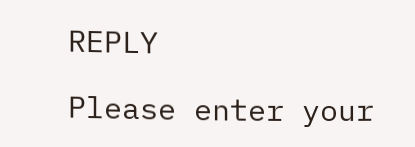REPLY

Please enter your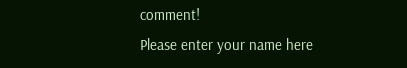comment!
Please enter your name here